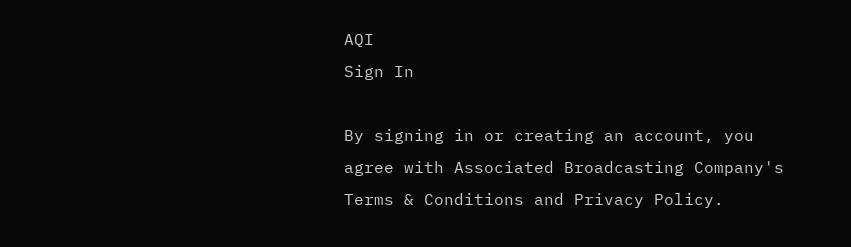AQI
Sign In

By signing in or creating an account, you agree with Associated Broadcasting Company's Terms & Conditions and Privacy Policy.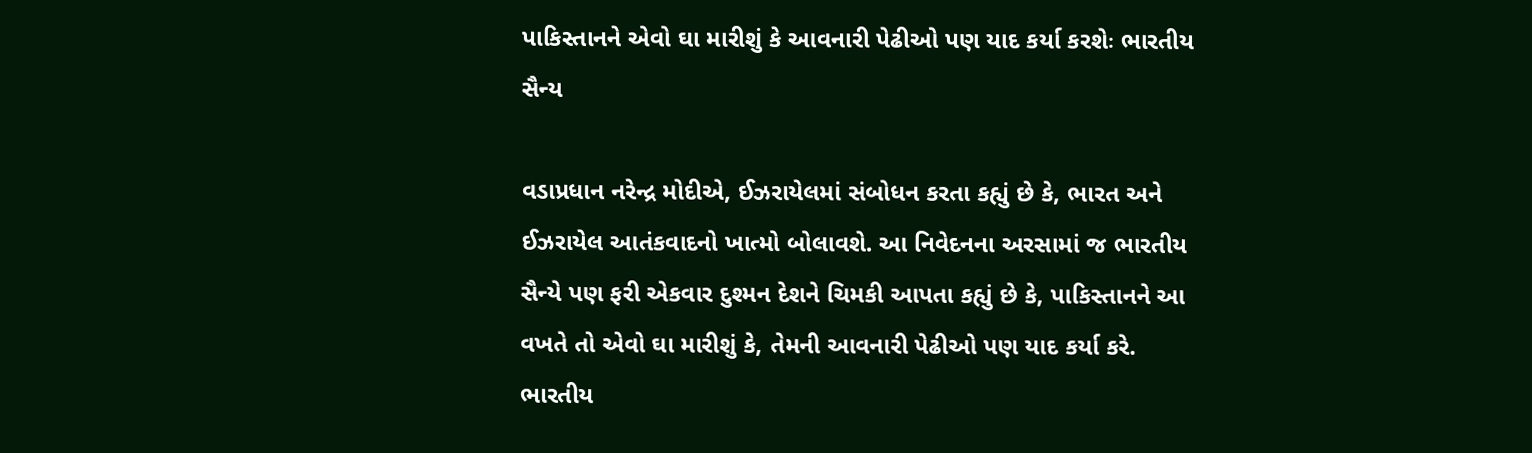પાકિસ્તાનને એવો ઘા મારીશું કે આવનારી પેઢીઓ પણ યાદ કર્યા કરશેઃ ભારતીય સૈન્ય

વડાપ્રધાન નરેન્દ્ર મોદીએ, ઈઝરાયેલમાં સંબોધન કરતા કહ્યું છે કે, ભારત અને ઈઝરાયેલ આતંકવાદનો ખાત્મો બોલાવશે. આ નિવેદનના અરસામાં જ ભારતીય સૈન્યે પણ ફરી એકવાર દુશ્મન દેશને ચિમકી આપતા કહ્યું છે કે, પાકિસ્તાનને આ વખતે તો એવો ઘા મારીશું કે, તેમની આવનારી પેઢીઓ પણ યાદ કર્યા કરે. ભારતીય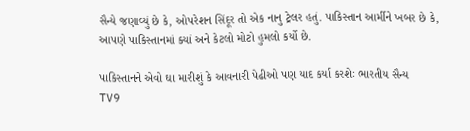સૈન્યે જણાવ્યું છે કે, ઓપરેશન સિંદૂર તો એક નાનુ ટ્રેલર હતું. પાકિસ્તાન આર્મીને ખબર છે કે, આપણે પાકિસ્તાનમાં ક્યાં અને કેટલો મોટો હુમલો કર્યો છે.

પાકિસ્તાનને એવો ઘા મારીશું કે આવનારી પેઢીઓ પણ યાદ કર્યા કરશેઃ ભારતીય સૈન્ય
TV9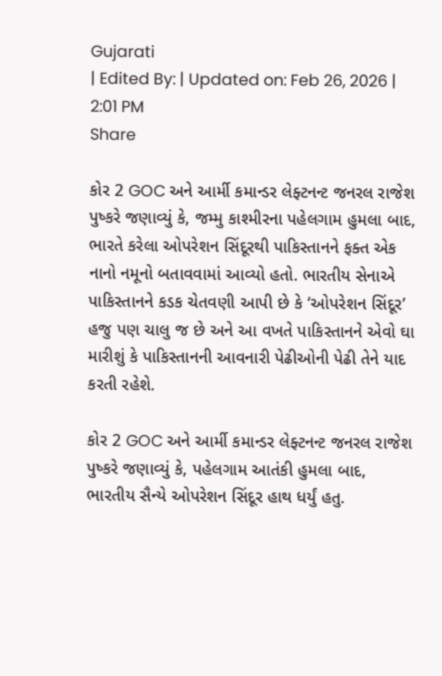Gujarati
| Edited By: | Updated on: Feb 26, 2026 | 2:01 PM
Share

કોર 2 GOC અને આર્મી કમાન્ડર લેફ્ટનન્ટ જનરલ રાજેશ પુષ્કરે જણાવ્યું કે, જમ્મુ કાશ્મીરના પહેલગામ હુમલા બાદ, ભારતે કરેલા ઓપરેશન સિંદૂરથી પાકિસ્તાનને ફક્ત એક નાનો નમૂનો બતાવવામાં આવ્યો હતો. ભારતીય સેનાએ પાકિસ્તાનને કડક ચેતવણી આપી છે કે ‘ઓપરેશન સિંદૂર’ હજુ પણ ચાલુ જ છે અને આ વખતે પાકિસ્તાનને એવો ઘા મારીશું કે પાકિસ્તાનની આવનારી પેઢીઓની પેઢી તેને યાદ કરતી રહેશે.

કોર 2 GOC અને આર્મી કમાન્ડર લેફ્ટનન્ટ જનરલ રાજેશ પુષ્કરે જણાવ્યું કે, પહેલગામ આતંકી હુમલા બાદ, ભારતીય સૈન્યે ઓપરેશન સિંદૂર હાથ ધર્યું હતુ.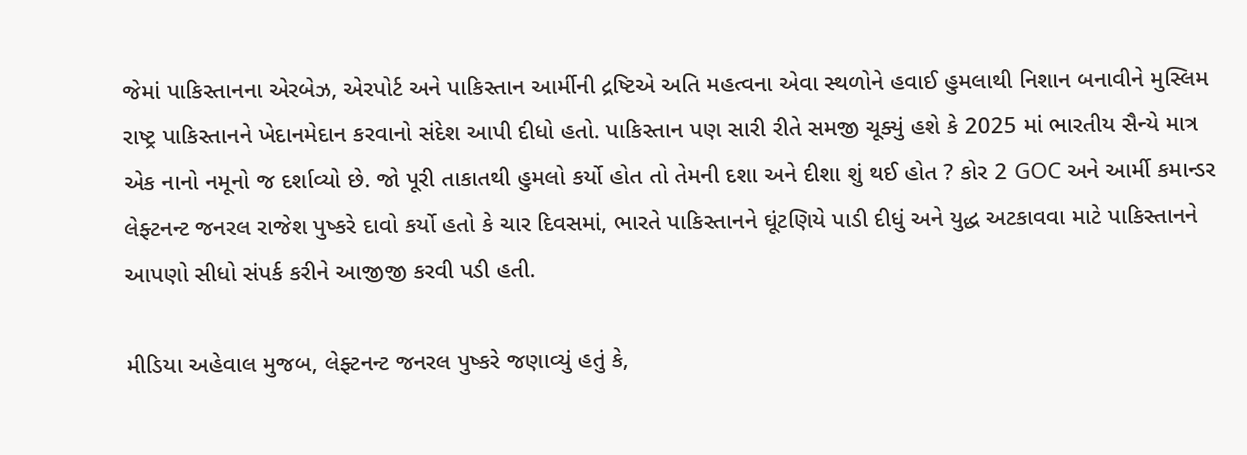જેમાં પાકિસ્તાનના એરબેઝ, એરપોર્ટ અને પાકિસ્તાન આર્મીની દ્રષ્ટિએ અતિ મહત્વના એવા સ્થળોને હવાઈ હુમલાથી નિશાન બનાવીને મુસ્લિમ રાષ્ટ્ર પાકિસ્તાનને ખેદાનમેદાન કરવાનો સંદેશ આપી દીધો હતો. પાકિસ્તાન પણ સારી રીતે સમજી ચૂક્યું હશે કે 2025 માં ભારતીય સૈન્યે માત્ર એક નાનો નમૂનો જ દર્શાવ્યો છે. જો પૂરી તાકાતથી હુમલો કર્યો હોત તો તેમની દશા અને દીશા શું થઈ હોત ? કોર 2 GOC અને આર્મી કમાન્ડર લેફ્ટનન્ટ જનરલ રાજેશ પુષ્કરે દાવો કર્યો હતો કે ચાર દિવસમાં, ભારતે પાકિસ્તાનને ઘૂંટણિયે પાડી દીધું અને યુદ્ધ અટકાવવા માટે પાકિસ્તાનને આપણો સીધો સંપર્ક કરીને આજીજી કરવી પડી હતી.

મીડિયા અહેવાલ મુજબ, લેફ્ટનન્ટ જનરલ પુષ્કરે જણાવ્યું હતું કે,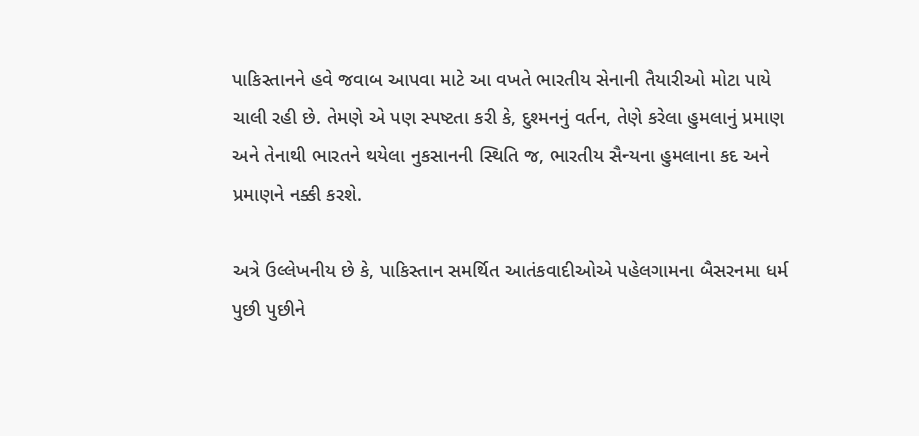પાકિસ્તાનને હવે જવાબ આપવા માટે આ વખતે ભારતીય સેનાની તૈયારીઓ મોટા પાયે ચાલી રહી છે. તેમણે એ પણ સ્પષ્ટતા કરી કે, દુશ્મનનું વર્તન, તેણે કરેલા હુમલાનું પ્રમાણ અને તેનાથી ભારતને થયેલા નુકસાનની સ્થિતિ જ, ભારતીય સૈન્યના હુમલાના કદ અને પ્રમાણને નક્કી કરશે.

અત્રે ઉલ્લેખનીય છે કે, પાકિસ્તાન સમર્થિત આતંકવાદીઓએ પહેલગામના બૈસરનમા ધર્મ પુછી પુછીને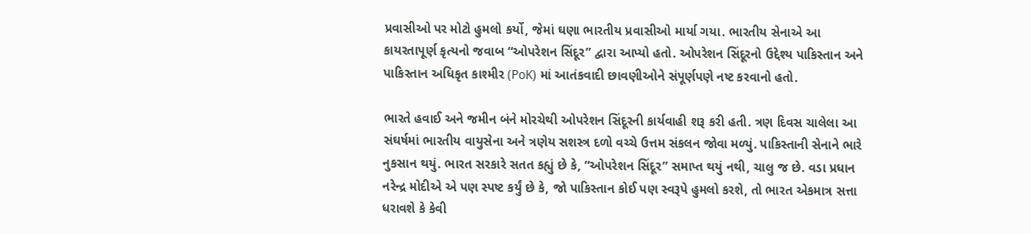પ્રવાસીઓ પર મોટો હુમલો કર્યો, જેમાં ઘણા ભારતીય પ્રવાસીઓ માર્યા ગયા. ભારતીય સેનાએ આ કાયરતાપૂર્ણ કૃત્યનો જવાબ “ઓપરેશન સિંદૂર” દ્વારા આપ્યો હતો. ઓપરેશન સિંદૂરનો ઉદ્દેશ્ય પાકિસ્તાન અને પાકિસ્તાન અધિકૃત કાશ્મીર (PoK) માં આતંકવાદી છાવણીઓને સંપૂર્ણપણે નષ્ટ કરવાનો હતો.

ભારતે હવાઈ અને જમીન બંને મોરચેથી ઓપરેશન સિંદૂરની કાર્યવાહી શરૂ કરી હતી. ત્રણ દિવસ ચાલેલા આ સંઘર્ષમાં ભારતીય વાયુસેના અને ત્રણેય સશસ્ત્ર દળો વચ્ચે ઉત્તમ સંકલન જોવા મળ્યું. પાકિસ્તાની સેનાને ભારે નુકસાન થયું. ભારત સરકારે સતત કહ્યું છે કે, “ઓપરેશન સિંદૂર” સમાપ્ત થયું નથી, ચાલુ જ છે. વડા પ્રધાન નરેન્દ્ર મોદીએ એ પણ સ્પષ્ટ કર્યું છે કે, જો પાકિસ્તાન કોઈ પણ સ્વરૂપે હુમલો કરશે, તો ભારત એકમાત્ર સત્તા ધરાવશે કે કેવી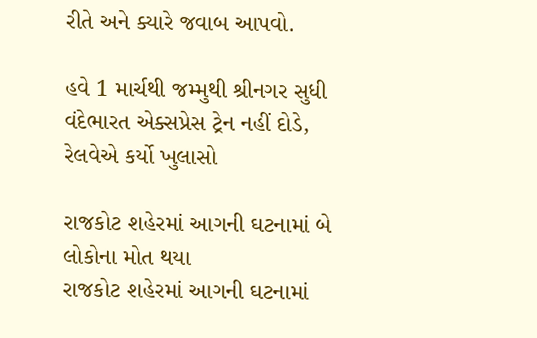રીતે અને ક્યારે જવાબ આપવો.

હવે 1 માર્ચથી જમ્મુથી શ્રીનગર સુધી વંદેભારત એક્સપ્રેસ ટ્રેન નહીં દોડે, રેલવેએ કર્યો ખુલાસો

રાજકોટ શહેરમાં આગની ઘટનામાં બે લોકોના મોત થયા
રાજકોટ શહેરમાં આગની ઘટનામાં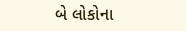બે લોકોના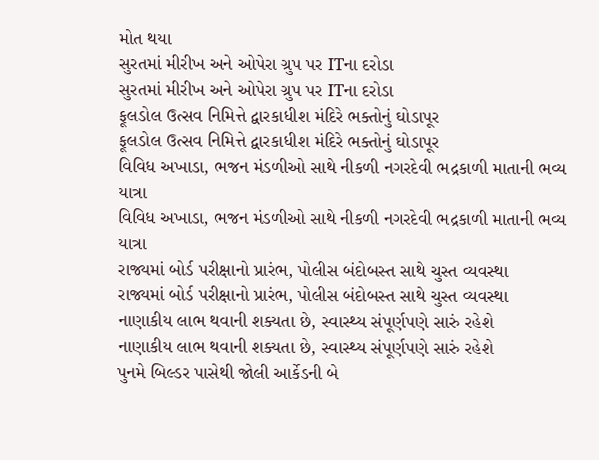મોત થયા
સુરતમાં મીરીખ અને ઓપેરા ગ્રુપ પર ITના દરોડા
સુરતમાં મીરીખ અને ઓપેરા ગ્રુપ પર ITના દરોડા
ફૂલડોલ ઉત્સવ નિમિત્તે દ્વારકાધીશ મંદિરે ભક્તોનું ઘોડાપૂર
ફૂલડોલ ઉત્સવ નિમિત્તે દ્વારકાધીશ મંદિરે ભક્તોનું ઘોડાપૂર
વિવિધ અખાડા, ભજન મંડળીઓ સાથે નીકળી નગરદેવી ભદ્રકાળી માતાની ભવ્ય યાત્રા
વિવિધ અખાડા, ભજન મંડળીઓ સાથે નીકળી નગરદેવી ભદ્રકાળી માતાની ભવ્ય યાત્રા
રાજ્યમાં બોર્ડ પરીક્ષાનો પ્રારંભ, પોલીસ બંદોબસ્ત સાથે ચુસ્ત વ્યવસ્થા
રાજ્યમાં બોર્ડ પરીક્ષાનો પ્રારંભ, પોલીસ બંદોબસ્ત સાથે ચુસ્ત વ્યવસ્થા
નાણાકીય લાભ થવાની શક્યતા છે, સ્વાસ્થ્ય સંપૂર્ણપણે સારું રહેશે
નાણાકીય લાભ થવાની શક્યતા છે, સ્વાસ્થ્ય સંપૂર્ણપણે સારું રહેશે
પુનમે બિલ્ડર પાસેથી જોલી આર્કેડની બે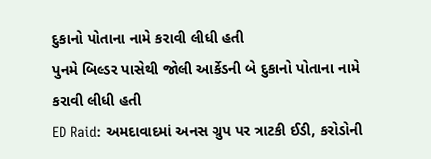દુકાનો પોતાના નામે કરાવી લીધી હતી
પુનમે બિલ્ડર પાસેથી જોલી આર્કેડની બે દુકાનો પોતાના નામે કરાવી લીધી હતી
ED Raid: અમદાવાદમાં અનસ ગ્રુપ પર ત્રાટકી ઈડી, કરોડોની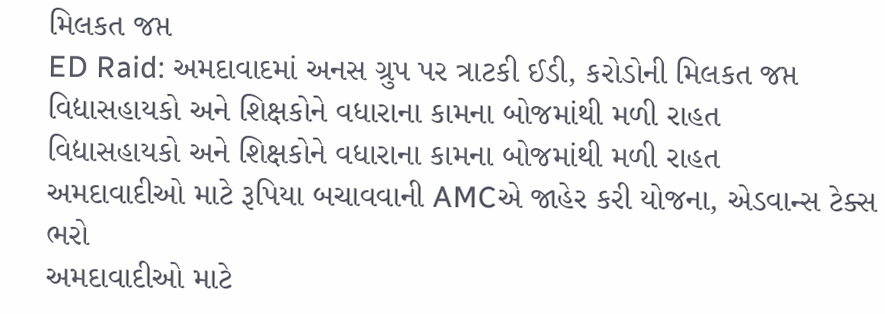મિલકત જપ્ત
ED Raid: અમદાવાદમાં અનસ ગ્રુપ પર ત્રાટકી ઈડી, કરોડોની મિલકત જપ્ત
વિદ્યાસહાયકો અને શિક્ષકોને વધારાના કામના બોજમાંથી મળી રાહત
વિદ્યાસહાયકો અને શિક્ષકોને વધારાના કામના બોજમાંથી મળી રાહત
અમદાવાદીઓ માટે રૂપિયા બચાવવાની AMCએ જાહેર કરી યોજના, એડવાન્સ ટેક્સ ભરો
અમદાવાદીઓ માટે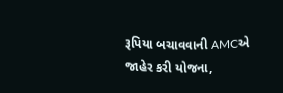રૂપિયા બચાવવાની AMCએ જાહેર કરી યોજના,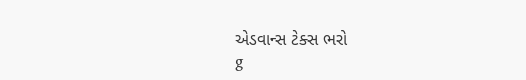એડવાન્સ ટેક્સ ભરો
g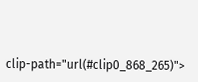clip-path="url(#clip0_868_265)">